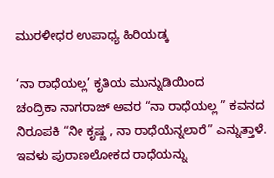ಮುರಳೀಧರ ಉಪಾಧ್ಯ ಹಿರಿಯಡ್ಕ

‘ನಾ ರಾಧೆಯಲ್ಲ’ ಕೃತಿಯ ಮುನ್ನುಡಿಯಿಂದ
ಚಂದ್ರಿಕಾ ನಾಗರಾಜ್ ಅವರ “ನಾ ರಾಧೆಯಲ್ಲ ” ಕವನದ ನಿರೂಪಕಿ “ನೀ ಕೃಷ್ಣ , ನಾ ರಾಧೆಯೆನ್ನಲಾರೆ” ಎನ್ನುತ್ತಾಳೆ. ಇವಳು ಪುರಾಣಲೋಕದ ರಾಧೆಯನ್ನು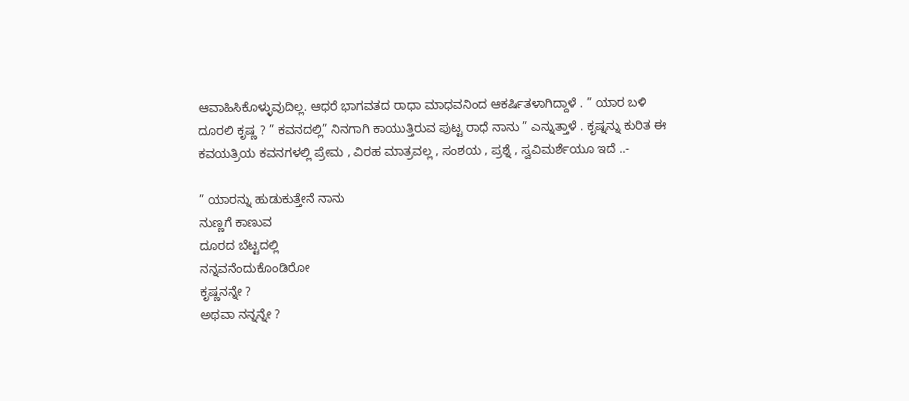ಆವಾಹಿಸಿಕೊಳ್ಳುವುದಿಲ್ಲ. ಆಧರೆ ಭಾಗವತದ ರಾಧಾ ಮಾಧವನಿಂದ ಆಕರ್ಷಿತಳಾಗಿದ್ದಾಳೆ . ” ಯಾರ ಬಳಿ ದೂರಲಿ ಕೃಷ್ಣ ? ” ಕವನದಲ್ಲಿ” ನಿನಗಾಗಿ ಕಾಯುತ್ತಿರುವ ಪುಟ್ಟ ರಾಧೆ ನಾನು ” ಎನ್ನುತ್ತಾಳೆ . ಕೃಷ್ನನ್ನು ಕುರಿತ ಈ ಕವಯತ್ರಿಯ ಕವನಗಳಲ್ಲಿ ಪ್ರೇಮ , ವಿರಹ ಮಾತ್ರವಲ್ಲ , ಸಂಶಯ , ಪ್ರಶ್ನೆ , ಸ್ವವಿಮರ್ಶೆಯೂ ಇದೆ ..-

” ಯಾರನ್ನು ಹುಡುಕುತ್ತೇನೆ ನಾನು
ನುಣ್ಣಗೆ ಕಾಣುವ
ದೂರದ ಬೆಟ್ಟದಲ್ಲಿ
ನನ್ನವನೆಂದುಕೊಂಡಿರೋ
ಕೃಷ್ಣನನ್ನೇ ?
ಅಥವಾ ನನ್ನನ್ನೇ ?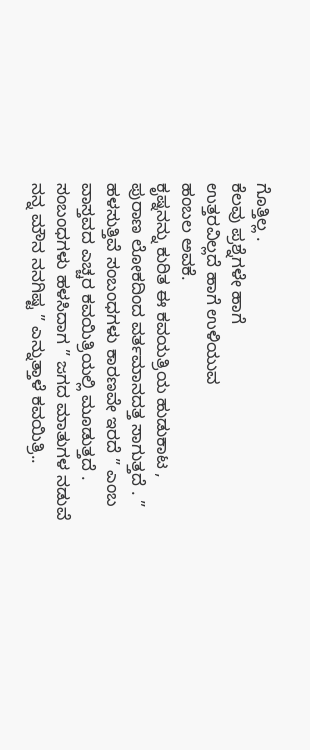ಗೊತ್ತಿಲ್ಲ .
ಕೆಲವು ಪ್ರಶ್ನೆಗಳೇ ಹಾಗೆ
ಉತ್ತರವಿಲ್ಲದೆ ಹಾಗೆ ಉಳಿಯುವ
ಹಂಬಲ ಅವಕೆ.
ಕೃಷ್ನನನ್ನು ಕುರಿತ ಈ ಕವಯತ್ರಿಯ ಹುಡುಕಾಟ , ಪುರಾಣ ಲೋಕದಿಂದ ವರ್ತಮಾನದತ್ತ ಸಾಗುತ್ತದೆ . ” ಹಳಸುತ್ತಿವೆ ಸಂಬಂಧಗಳು ಕಾರಣವೇ ಇರದೆ ” ಎಂಬ ವಾಸ್ತವದ ಎಚ್ಚರ ಕವಯಿತ್ರಿಯಲ್ಲಿ ಮೂಡುತ್ತದೆ . ಸಂಬಂಧಗಳು ಹಳಸಿದಾಗ ” ಜಗದ ಮಾತುಗಳ ನಡುವೆ ನನ್ನ ಮೌನ ನನಗಿಷ್ಟ ” ಎನ್ನುತ್ತಾಳೆ ಕವಯಿತ್ರಿ..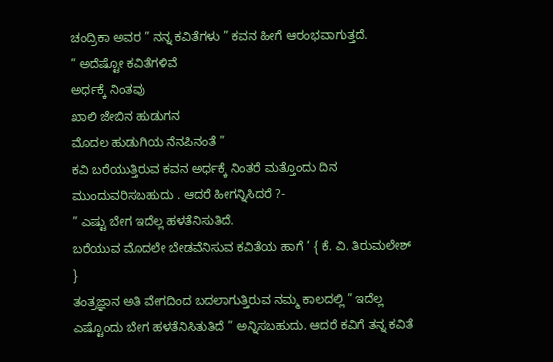ಚಂದ್ರಿಕಾ ಅವರ ” ನನ್ನ ಕವಿತೆಗಳು ” ಕವನ ಹೀಗೆ ಆರಂಭವಾಗುತ್ತದೆ.
” ಅದೆಷ್ಟೋ ಕವಿತೆಗಳಿವೆ
ಅರ್ಧಕ್ಕೆ ನಿಂತವು
ಖಾಲಿ ಜೇಬಿನ ಹುಡುಗನ
ಮೊದಲ ಹುಡುಗಿಯ ನೆನಪಿನಂತೆ ”
ಕವಿ ಬರೆಯುತ್ತಿರುವ ಕವನ ಅರ್ಧಕ್ಕೆ ನಿಂತರೆ ಮತ್ತೊಂದು ದಿನ ಮುಂದುವರಿಸಬಹುದು . ಆದರೆ ಹೀಗನ್ನಿಸಿದರೆ ?-
” ಎಷ್ಟು ಬೇಗ ಇದೆಲ್ಲ ಹಳತೆನಿಸುತಿದೆ.
ಬರೆಯುವ ಮೊದಲೇ ಬೇಡವೆನಿಸುವ ಕವಿತೆಯ ಹಾಗೆ ’ { ಕೆ. ವಿ. ತಿರುಮಲೇಶ್ }
ತಂತ್ರಜ್ಞಾನ ಅತಿ ವೇಗದಿಂದ ಬದಲಾಗುತ್ತಿರುವ ನಮ್ಮ ಕಾಲದಲ್ಲಿ ” ಇದೆಲ್ಲ ಎಷ್ಟೊಂದು ಬೇಗ ಹಳತೆನಿಸಿತುತಿದೆ ” ಅನ್ನಿಸಬಹುದು. ಆದರೆ ಕವಿಗೆ ತನ್ನ ಕವಿತೆ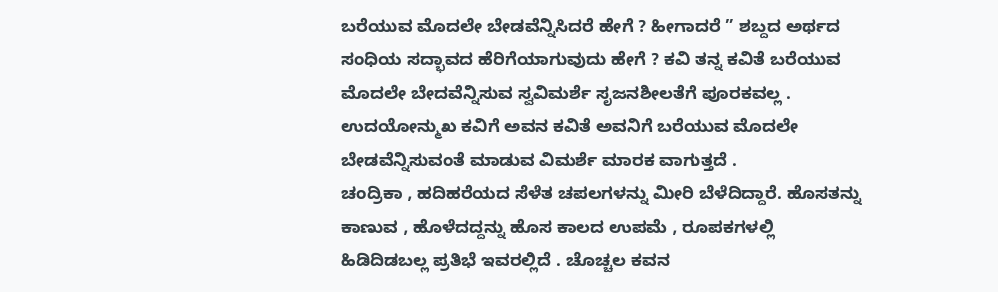ಬರೆಯುವ ಮೊದಲೇ ಬೇಡವೆನ್ನಿಸಿದರೆ ಹೇಗೆ ? ಹೀಗಾದರೆ ” ಶಬ್ದದ ಅರ್ಥದ ಸಂಧಿಯ ಸದ್ಭಾವದ ಹೆರಿಗೆಯಾಗುವುದು ಹೇಗೆ ? ಕವಿ ತನ್ನ ಕವಿತೆ ಬರೆಯುವ ಮೊದಲೇ ಬೇದವೆನ್ನಿಸುವ ಸ್ವವಿಮರ್ಶೆ ಸೃಜನಶೀಲತೆಗೆ ಪೂರಕವಲ್ಲ . ಉದಯೋನ್ಮುಖ ಕವಿಗೆ ಅವನ ಕವಿತೆ ಅವನಿಗೆ ಬರೆಯುವ ಮೊದಲೇ ಬೇಡವೆನ್ನಿಸುವಂತೆ ಮಾಡುವ ವಿಮರ್ಶೆ ಮಾರಕ ವಾಗುತ್ತದೆ .
ಚಂದ್ರಿಕಾ , ಹದಿಹರೆಯದ ಸೆಳೆತ ಚಪಲಗಳನ್ನು ಮೀರಿ ಬೆಳೆದಿದ್ದಾರೆ. ಹೊಸತನ್ನು ಕಾಣುವ , ಹೊಳೆದದ್ದನ್ನು ಹೊಸ ಕಾಲದ ಉಪಮೆ , ರೂಪಕಗಳಲ್ಲಿ ಹಿಡಿದಿಡಬಲ್ಲ ಪ್ರತಿಭೆ ಇವರಲ್ಲಿದೆ . ಚೊಚ್ಚಲ ಕವನ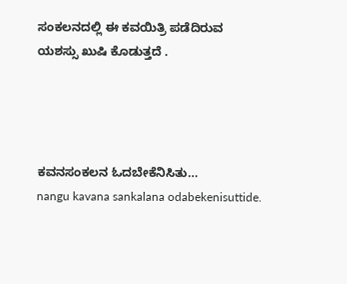ಸಂಕಲನದಲ್ಲಿ ಈ ಕವಯಿತ್ರಿ ಪಡೆದಿರುವ ಯಶಸ್ಸು ಖುಷಿ ಕೊಡುತ್ತದೆ .




ಕವನಸಂಕಲನ ಓದಬೇಕೆನಿಸಿತು…
nangu kavana sankalana odabekenisuttide.